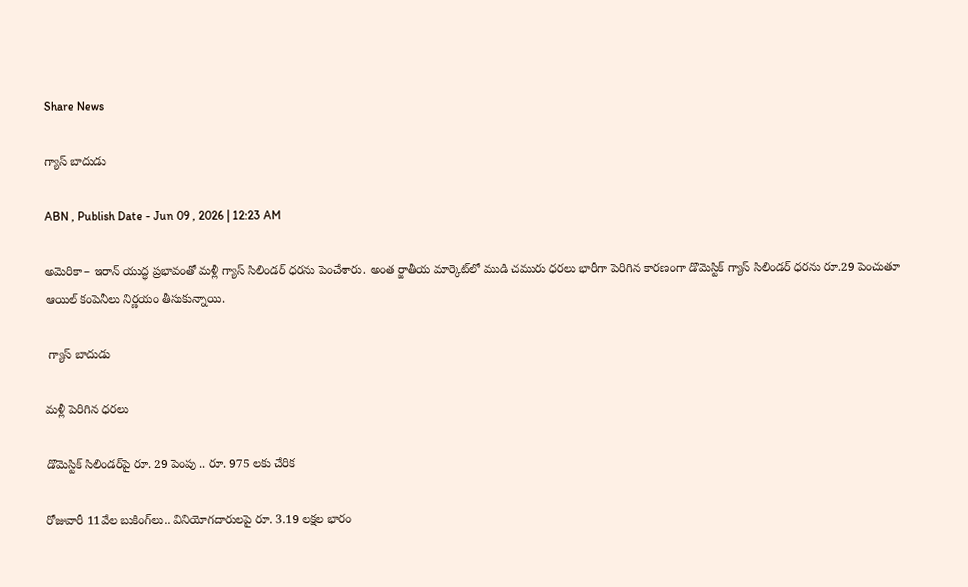Share News

గ్యాస్‌ బాదుడు

ABN , Publish Date - Jun 09 , 2026 | 12:23 AM

అమెరికా– ఇరాన్‌ యుద్ధ ప్రభావంతో మళ్లీ గ్యాస్‌ సిలిండర్‌ ధరను పెంచేశారు. అంత ర్జాతీయ మార్కెట్‌లో ముడి చమురు ధరలు భారీగా పెరిగిన కారణంగా డొమెస్టిక్‌ గ్యాస్‌ సిలిండర్‌ ధరను రూ.29 పెంచుతూ ఆయిల్‌ కంపెనీలు నిర్ణయం తీసుకున్నాయి.

 గ్యాస్‌ బాదుడు

మళ్లీ పెరిగిన ధరలు

డొమెస్టిక్‌ సిలిండర్‌పై రూ. 29 పెంపు .. రూ. 975 లకు చేరిక

రోజువారీ 11వేల బుకింగ్‌లు.. వినియోగదారులపై రూ. 3.19 లక్షల భారం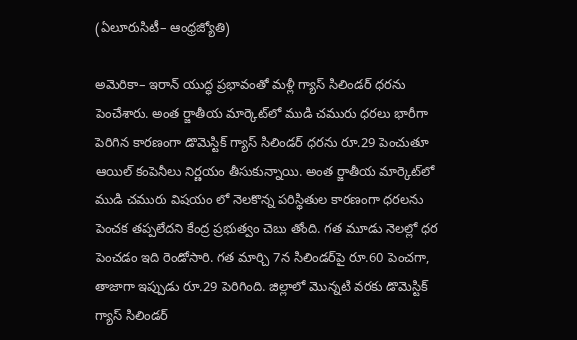(ఏలూరుసిటీ– ఆంధ్రజ్యోతి)

అమెరికా– ఇరాన్‌ యుద్ధ ప్రభావంతో మళ్లీ గ్యాస్‌ సిలిండర్‌ ధరను పెంచేశారు. అంత ర్జాతీయ మార్కెట్‌లో ముడి చమురు ధరలు భారీగా పెరిగిన కారణంగా డొమెస్టిక్‌ గ్యాస్‌ సిలిండర్‌ ధరను రూ.29 పెంచుతూ ఆయిల్‌ కంపెనీలు నిర్ణయం తీసుకున్నాయి. అంత ర్జాతీయ మార్కెట్‌లో ముడి చమురు విషయం లో నెలకొన్న పరిస్థితుల కారణంగా ధరలను పెంచక తప్పలేదని కేంద్ర ప్రభుత్వం చెబు తోంది. గత మూడు నెలల్లో ధర పెంచడం ఇది రెండోసారి. గత మార్చి 7న సిలిండర్‌పై రూ.60 పెంచగా, తాజాగా ఇప్పుడు రూ.29 పెరిగింది. జిల్లాలో మొన్నటి వరకు డొమెస్టిక్‌ గ్యాస్‌ సిలిండర్‌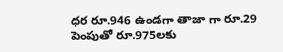ధర రూ.946 ఉండగా తాజా గా రూ.29 పెంపుతో రూ.975లకు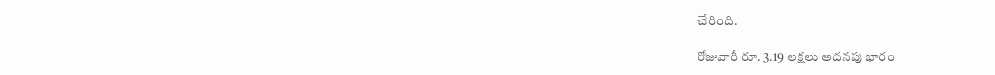చేరింది.

రోజువారీ రూ. 3.19 లక్షలు అదనపు భారం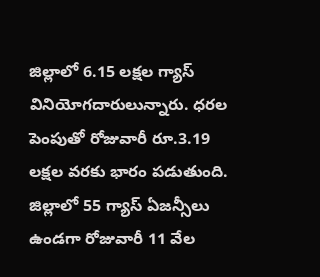జిల్లాలో 6.15 లక్షల గ్యాస్‌ వినియోగదారులున్నారు. ధరల పెంపుతో రోజువారీ రూ.3.19 లక్షల వరకు భారం పడుతుంది. జిల్లాలో 55 గ్యాస్‌ ఏజన్సీలు ఉండగా రోజువారీ 11 వేల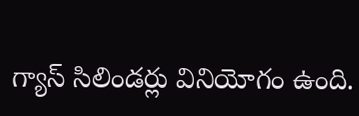గ్యాస్‌ సిలిండర్లు వినియోగం ఉంది.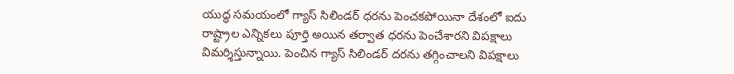యుద్ధ సమయంలో గ్యాస్‌ సిలిండర్‌ ధరను పెంచకపోయినా దేశంలో ఐదు రాష్ట్రాల ఎన్నికలు పూర్తి అయిన తర్వాత ధరను పెంచేశారని విపక్షాలు విమర్శిస్తున్నాయి. పెంచిన గ్యాస్‌ సిలిండర్‌ దరను తగ్గించాలని విపక్షాలు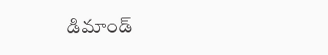డిమాండ్‌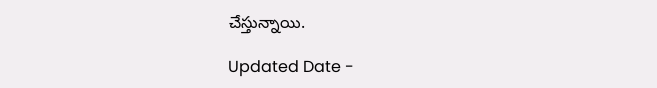చేస్తున్నాయి.

Updated Date -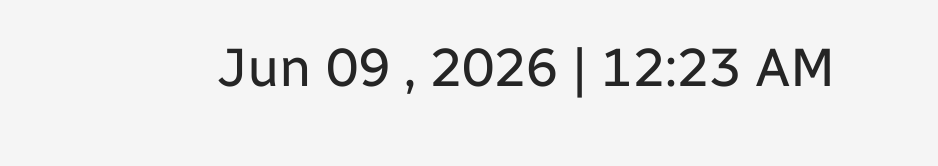Jun 09 , 2026 | 12:23 AM